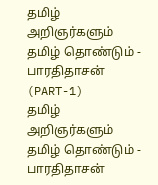தமிழ் அறிஞர்களும் தமிழ் தொண்டும் - பாரதிதாசன் (PART-1)
தமிழ் அறிஞர்களும் தமிழ் தொண்டும் - பாரதிதாசன்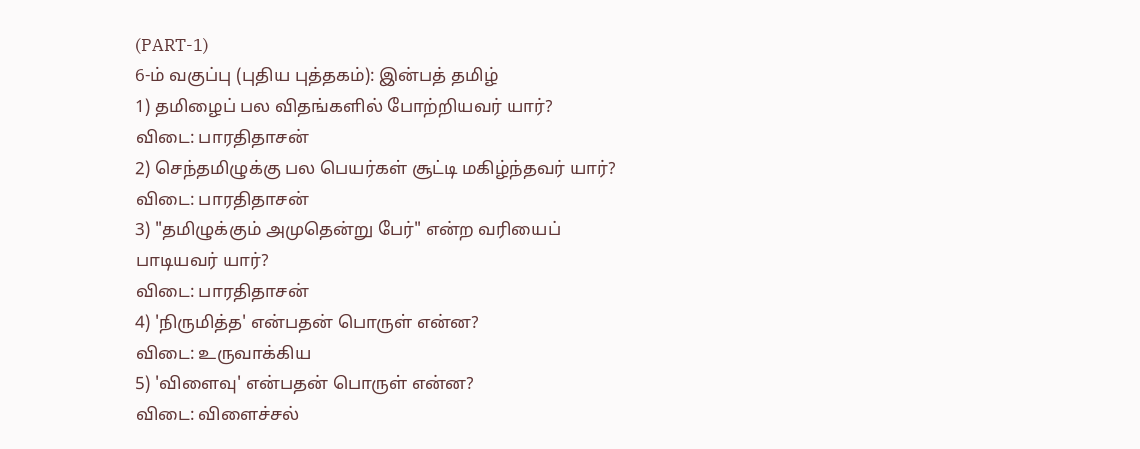(PART-1)
6-ம் வகுப்பு (புதிய புத்தகம்): இன்பத் தமிழ்
1) தமிழைப் பல விதங்களில் போற்றியவர் யார்?
விடை: பாரதிதாசன்
2) செந்தமிழுக்கு பல பெயர்கள் சூட்டி மகிழ்ந்தவர் யார்?
விடை: பாரதிதாசன்
3) "தமிழுக்கும் அமுதென்று பேர்" என்ற வரியைப் பாடியவர் யார்?
விடை: பாரதிதாசன்
4) 'நிருமித்த' என்பதன் பொருள் என்ன?
விடை: உருவாக்கிய
5) 'விளைவு' என்பதன் பொருள் என்ன?
விடை: விளைச்சல்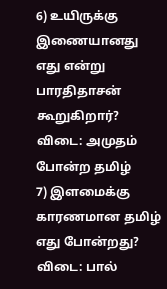6) உயிருக்கு இணையானது எது என்று பாரதிதாசன் கூறுகிறார்?
விடை: அமுதம் போன்ற தமிழ்
7) இளமைக்கு காரணமான தமிழ் எது போன்றது?
விடை: பால்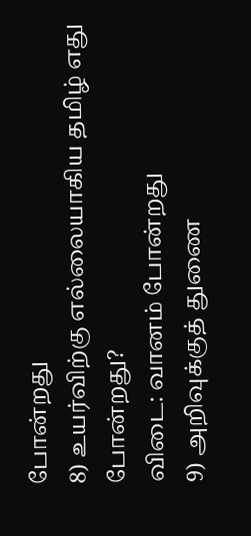போன்றது
8) உயர்விற்கு எல்லையாகிய தமிழ் எது போன்றது?
விடை: வானம் போன்றது
9) அறிவுக்குத் துணை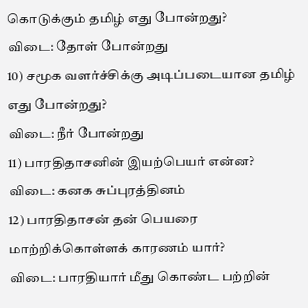கொடுக்கும் தமிழ் எது போன்றது?
விடை: தோள் போன்றது
10) சமூக வளர்ச்சிக்கு அடிப்படையான தமிழ் எது போன்றது?
விடை: நீர் போன்றது
11) பாரதிதாசனின் இயற்பெயர் என்ன?
விடை: கனக சுப்புரத்தினம்
12) பாரதிதாசன் தன் பெயரை மாற்றிக்கொள்ளக் காரணம் யார்?
விடை: பாரதியார் மீது கொண்ட பற்றின்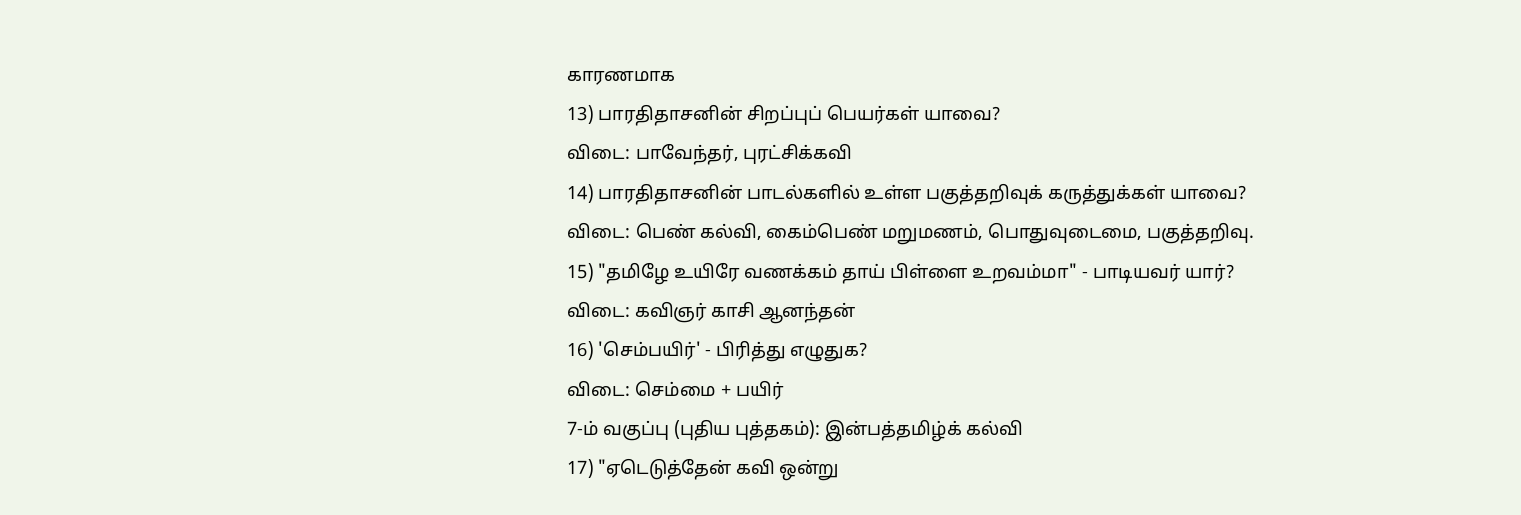காரணமாக
13) பாரதிதாசனின் சிறப்புப் பெயர்கள் யாவை?
விடை: பாவேந்தர், புரட்சிக்கவி
14) பாரதிதாசனின் பாடல்களில் உள்ள பகுத்தறிவுக் கருத்துக்கள் யாவை?
விடை: பெண் கல்வி, கைம்பெண் மறுமணம், பொதுவுடைமை, பகுத்தறிவு.
15) "தமிழே உயிரே வணக்கம் தாய் பிள்ளை உறவம்மா" - பாடியவர் யார்?
விடை: கவிஞர் காசி ஆனந்தன்
16) 'செம்பயிர்' - பிரித்து எழுதுக?
விடை: செம்மை + பயிர்
7-ம் வகுப்பு (புதிய புத்தகம்): இன்பத்தமிழ்க் கல்வி
17) "ஏடெடுத்தேன் கவி ஒன்று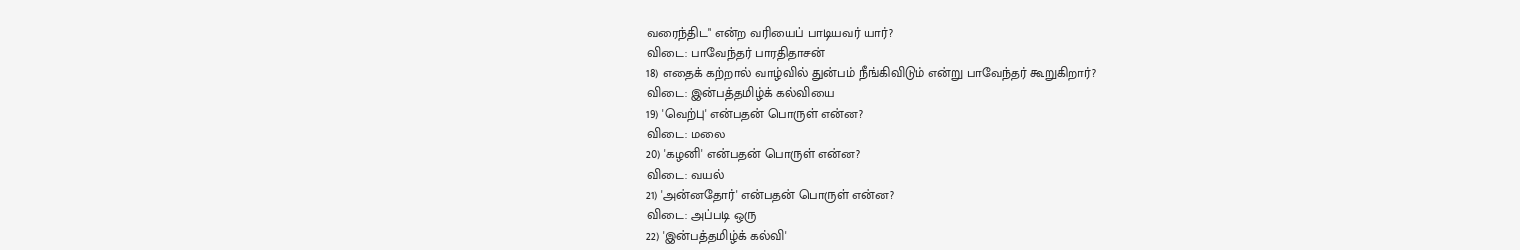வரைந்திட" என்ற வரியைப் பாடியவர் யார்?
விடை: பாவேந்தர் பாரதிதாசன்
18) எதைக் கற்றால் வாழ்வில் துன்பம் நீங்கிவிடும் என்று பாவேந்தர் கூறுகிறார்?
விடை: இன்பத்தமிழ்க் கல்வியை
19) 'வெற்பு' என்பதன் பொருள் என்ன?
விடை: மலை
20) 'கழனி' என்பதன் பொருள் என்ன?
விடை: வயல்
21) 'அன்னதோர்' என்பதன் பொருள் என்ன?
விடை: அப்படி ஒரு
22) 'இன்பத்தமிழ்க் கல்வி'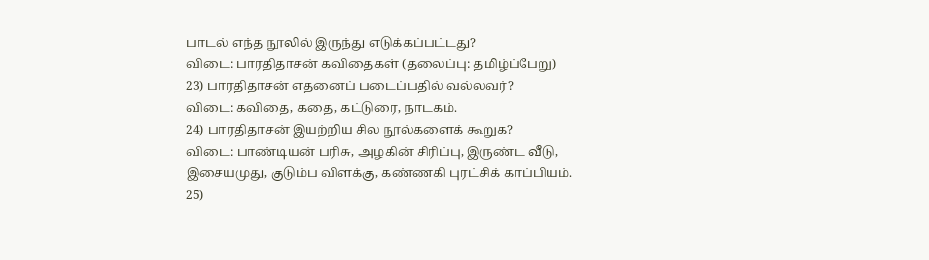பாடல் எந்த நூலில் இருந்து எடுக்கப்பட்டது?
விடை: பாரதிதாசன் கவிதைகள் (தலைப்பு: தமிழ்ப்பேறு)
23) பாரதிதாசன் எதனைப் படைப்பதில் வல்லவர்?
விடை: கவிதை, கதை, கட்டுரை, நாடகம்.
24) பாரதிதாசன் இயற்றிய சில நூல்களைக் கூறுக?
விடை: பாண்டியன் பரிசு, அழகின் சிரிப்பு, இருண்ட வீடு, இசையமுது, குடும்ப விளக்கு, கண்ணகி புரட்சிக் காப்பியம்.
25)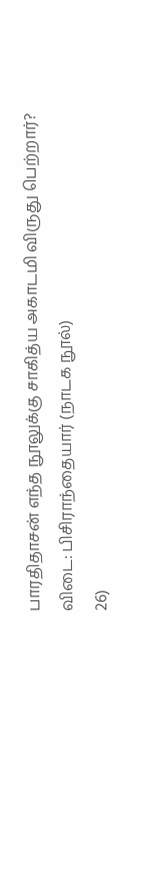பாரதிதாசன் எந்த நூலுக்கு சாகித்ய அகாடமி விருது பெற்றார்?
விடை: பிசிராந்தையார் (நாடக நூல்)
26)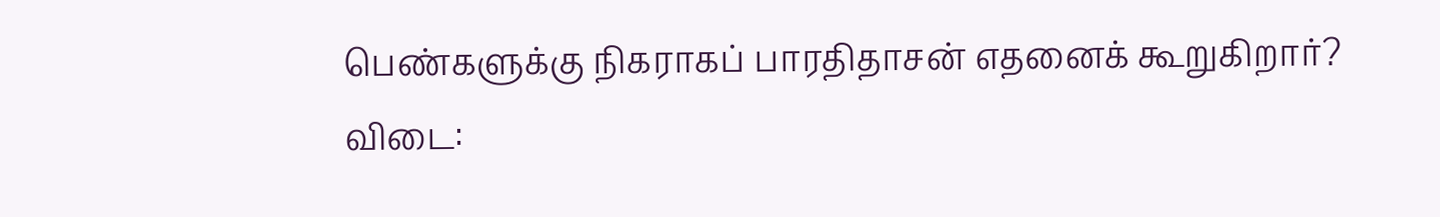பெண்களுக்கு நிகராகப் பாரதிதாசன் எதனைக் கூறுகிறார்?
விடை: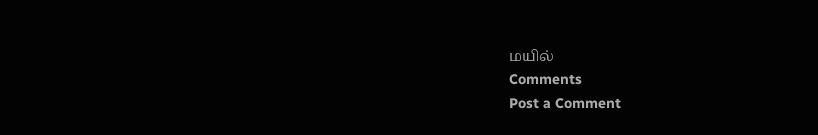மயில்
Comments
Post a Comment